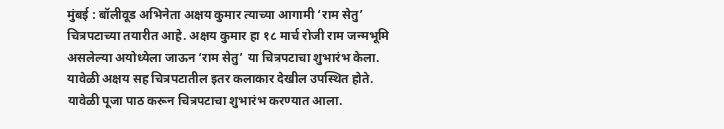मुंबई : बॉलीवूड अभिनेता अक्षय कुमार त्याच्या आगामी ‘राम सेतु’ चित्रपटाच्या तयारीत आहे. अक्षय कुमार हा १८ मार्च रोजी राम जन्मभूमि असलेल्या अयोध्येला जाऊन ‘राम सेतु’ या चित्रपटाचा शुभारंभ केला. यावेळी अक्षय सह चित्रपटातील इतर कलाकार देखील उपस्थित होते. यावेळी पूजा पाठ करून चित्रपटाचा शुभारंभ करण्यात आला.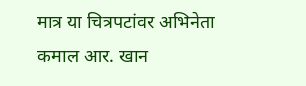मात्र या चित्रपटांवर अभिनेता कमाल आर. खान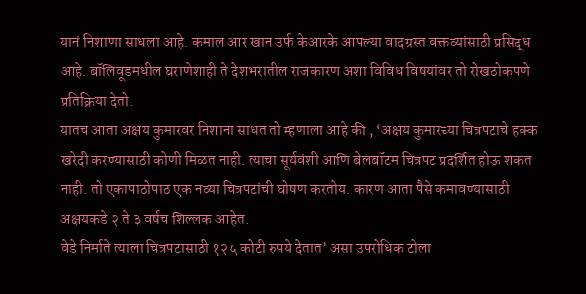यानं निशाणा साधला आहे. कमाल आर खान उर्फ केआरके आपल्या वादग्रस्त वक्तव्यांसाठी प्रसिद्ध आहे. बॉलिवूडमधील घराणेशाही ते देशभरातील राजकारण अशा विविध विषयांवर तो रोखठोकपणे प्रतिक्रिया देतो.
यातच आता अक्षय कुमारवर निशाना साधत तो म्हणाला आहे की , ‘अक्षय कुमारच्या चित्रपटाचे हक्क खरेदी करण्यासाठी कोणी मिळत नाही. त्याचा सूर्यवंशी आणि बेलबॉटम चित्रपट प्रदर्शित होऊ शकत नाही. तो एकापाठोपाठ एक नव्या चित्रपटांची घोषण करतोय. कारण आता पैसे कमावण्यासाठी अक्षयकडे २ ते ३ वर्षच शिल्लक आहेत.
वेडे निर्माते त्याला चित्रपटासाठी १२५ कोटी रुपये देतात’ असा उपरोधिक टोला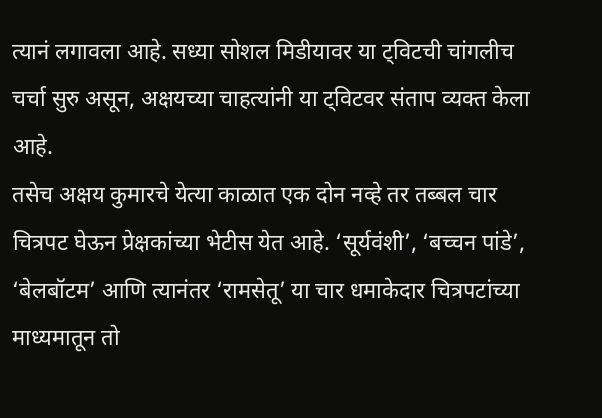त्यानं लगावला आहे. सध्या सोशल मिडीयावर या ट्विटची चांगलीच चर्चा सुरु असून, अक्षयच्या चाहत्यांनी या ट्विटवर संताप व्यक्त केला आहे.
तसेच अक्षय कुमारचे येत्या काळात एक दोन नव्हे तर तब्बल चार चित्रपट घेऊन प्रेक्षकांच्या भेटीस येत आहे. ‘सूर्यवंशी’, ‘बच्चन पांडे’, ‘बेलबॉटम’ आणि त्यानंतर ‘रामसेतू’ या चार धमाकेदार चित्रपटांच्या माध्यमातून तो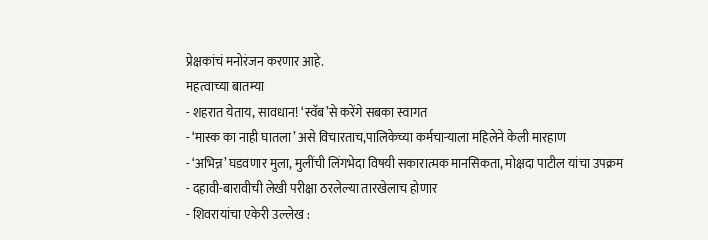प्रेक्षकांचं मनोरंजन करणार आहे.
महत्वाच्या बातम्या
- शहरात येताय, सावधान! ‘स्वॅब’से करेंगे सबका स्वागत
- ‘मास्क का नाही घातला’ असे विचारताच,पालिकेच्या कर्मचाऱ्याला महिलेने केली मारहाण
- ‘अभिन्न’ घडवणार मुला, मुलींची लिंगभेदा विषयी सकारात्मक मानसिकता, मोक्षदा पाटील यांचा उपक्रम
- दहावी-बारावीची लेखी परीक्षा ठरलेल्या तारखेलाच होणार
- शिवरायांचा एकेरी उल्लेख :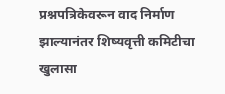प्रश्नपत्रिकेवरून वाद निर्माण झाल्यानंतर शिष्यवृत्ती कमिटीचा खुलासा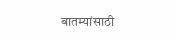बातम्यांसाठी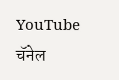YouTube चॅनेल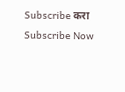Subscribe करा
Subscribe Now